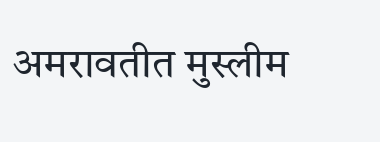अमरावतीत मुस्लीम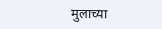मुलाच्या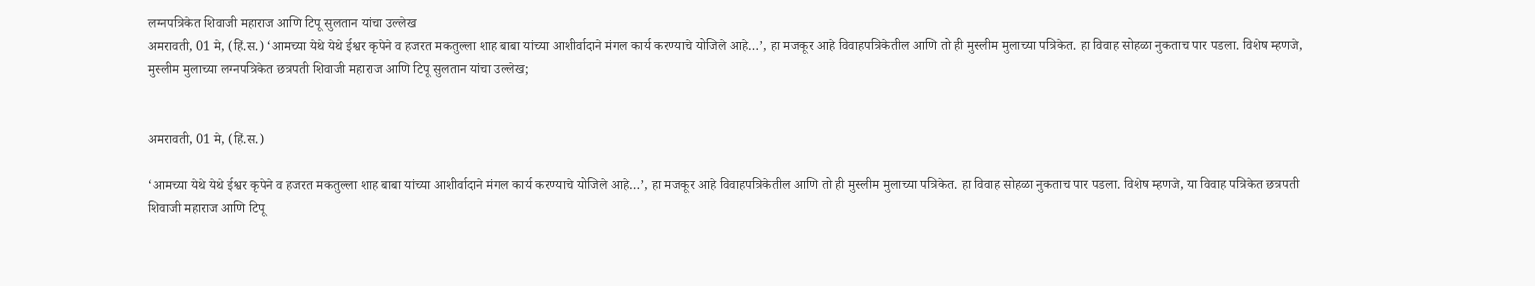लग्नपत्रिकेत शिवाजी महाराज आणि टिपू सुलतान यांचा उल्लेख
अमरावती, 01 मे, (हिं.स.) ‘आमच्या येथे येथे ईश्वर कृपेने व हजरत मकतुल्ला शाह बाबा यांच्या आशीर्वादाने मंगल कार्य करण्याचे योजिले आहे…’, हा मजकूर आहे विवाहपत्रिकेतील आणि तो ही मुस्लीम मुलाच्या पत्रिकेत. हा विवाह सोहळा नुकताच पार पडला. विशेष म्हणजे,
मुस्लीम मुलाच्या लग्नपत्रिकेत छत्रपती शिवाजी महाराज आणि टिपू सुलतान यांचा उल्लेख;


अमरावती, 01 मे, (हिं.स.)

‘आमच्या येथे येथे ईश्वर कृपेने व हजरत मकतुल्ला शाह बाबा यांच्या आशीर्वादाने मंगल कार्य करण्याचे योजिले आहे…’, हा मजकूर आहे विवाहपत्रिकेतील आणि तो ही मुस्लीम मुलाच्या पत्रिकेत. हा विवाह सोहळा नुकताच पार पडला. विशेष म्हणजे, या विवाह पत्रिकेत छत्रपती शिवाजी महाराज आणि टिपू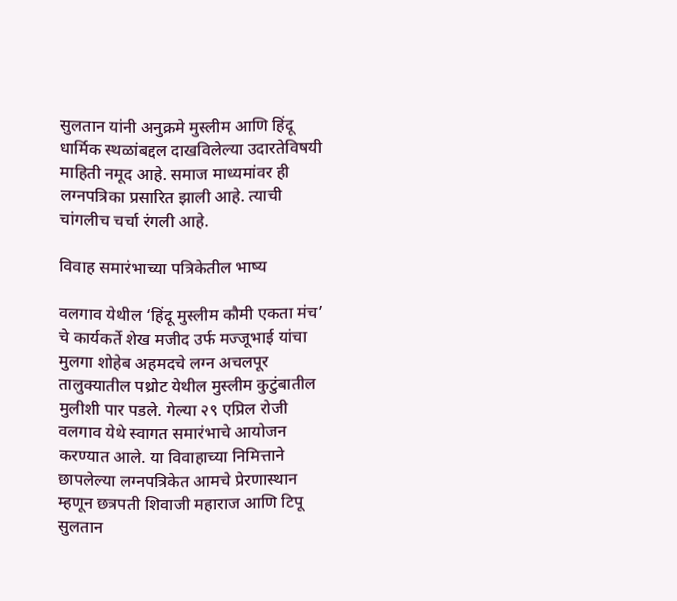सुलतान यांनी अनुक्रमे मुस्लीम आणि हिंदू धार्मिक स्थळांबद्दल दाखविलेल्या उदारतेविषयी माहिती नमूद आहे. समाज माध्यमांवर ही लग्नपत्रिका प्रसारित झाली आहे. त्याची चांगलीच चर्चा रंगली आहे.

विवाह समारंभाच्या पत्रिकेतील भाष्य

वलगाव येथील ‘हिंदू मुस्लीम कौमी एकता मंच’ चे कार्यकर्ते शेख मजीद उर्फ मज्जूभाई यांचा मुलगा शोहेब अहमदचे लग्न अचलपूर तालुक्यातील पथ्रोट येथील मुस्लीम कुटुंबातील मुलीशी पार पडले. गेल्या २९ एप्रिल रोजी वलगाव येथे स्वागत समारंभाचे आयोजन करण्यात आले. या विवाहाच्या निमित्ताने छापलेल्या लग्नपत्रिकेत आमचे प्रेरणास्थान म्हणून छत्रपती शिवाजी महाराज आणि टिपू सुलतान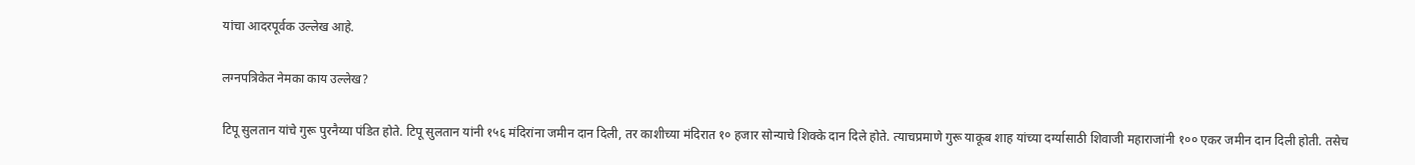यांचा आदरपूर्वक उल्लेख आहे.

लग्नपत्रिकेत नेमका काय उल्लेख?

टिपू सुलतान यांचे गुरू पुरनैय्या पंडित होते. टिपू सुलतान यांनी १५६ मंदिरांना जमीन दान दिली, तर काशीच्या मंदिरात १० हजार सोन्याचे शिक्के दान दिले होते. त्याचप्रमाणे गुरू याकूब शाह यांच्या दर्ग्यासाठी शिवाजी महाराजांनी १०० एकर जमीन दान दिली होती. तसेच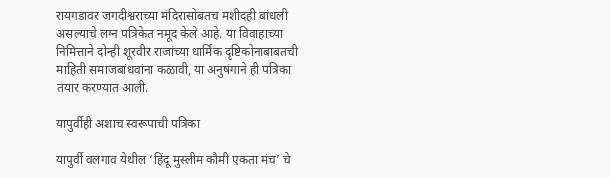रायगडावर जगदीश्वराच्या मंदिरासोबतच मशीदही बांधली असल्याचे लग्न पत्रिकेत नमूद केले आहे. या विवाहाच्या निमित्ताने दोन्ही शूरवीर राजांच्या धार्मिक दृष्टिकोनाबाबतची माहिती समाजबांधवांना कळावी, या अनुषंगाने ही पत्रिका तयार करण्यात आली.

यापुर्वीही अशाच स्वरूपाची पत्रिका

यापुर्वी वलगाव येथील ‘हिंदू मुस्लीम कौमी एकता मंच’ चे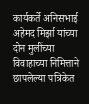कार्यकर्ते अनिसभाई अहेमद मिर्झा यांच्या दोन मुलींच्या विवाहाच्या निमित्ताने छापलेल्या पत्रिकेत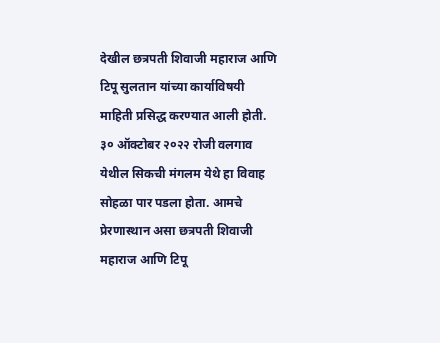देखील छत्रपती शिवाजी महाराज आणि टिपू सुलतान यांच्या कार्याविषयी माहिती प्रसिद्ध करण्यात आली होती. ३० ऑक्टोबर २०२२ रोजी वलगाव येथील सिकची मंगलम येथे हा विवाह सोहळा पार पडला होता. आमचे प्रेरणास्थान असा छत्रपती शिवाजी महाराज आणि टिपू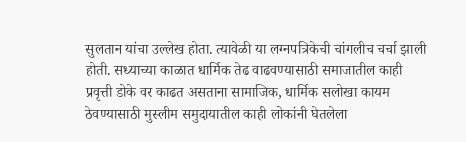सुलतान यांचा उल्लेख होता. त्यावेळी या लग्नपत्रिकेची चांगलीच चर्चा झाली होती. सध्याच्या काळात धार्मिक तेढ वाढवण्यासाठी समाजातील काही प्रवृत्ती डोके वर काढत असताना सामाजिक, धार्मिक सलोखा कायम ठेवण्यासाठी मुस्लीम समुदायातील काही लोकांनी घेतलेला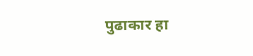पुढाकार हा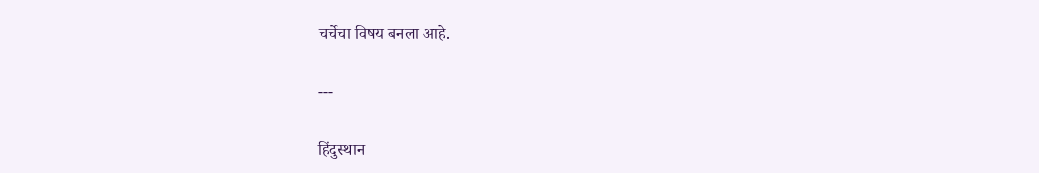चर्चेचा विषय बनला आहे.

---

हिंदुस्थान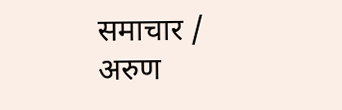समाचार / अरुण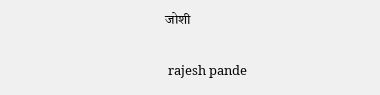जोशी


 rajesh pande